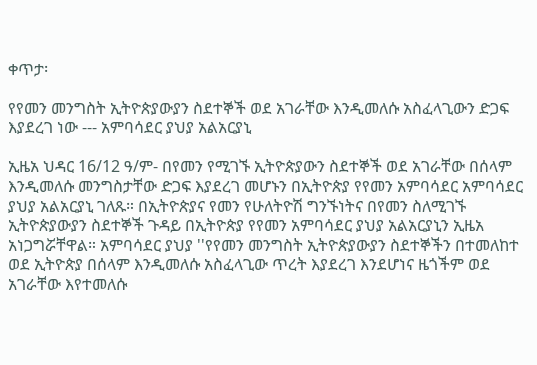ቀጥታ፡

የየመን መንግስት ኢትዮጵያውያን ስደተኞች ወደ አገራቸው እንዲመለሱ አስፈላጊውን ድጋፍ እያደረገ ነው --- አምባሳደር ያህያ አልአርያኒ

ኢዜአ ህዳር 16/12 ዓ/ም- በየመን የሚገኙ ኢትዮጵያውን ስደተኞች ወደ አገራቸው በሰላም እንዲመለሱ መንግስታቸው ድጋፍ እያደረገ መሆኑን በኢትዮጵያ የየመን አምባሳደር አምባሳደር ያህያ አልአርያኒ ገለጹ። በኢትዮጵያና የመን የሁለትዮሽ ግንኙነትና በየመን ስለሚገኙ ኢትዮጵያውያን ስደተኞች ጉዳይ በኢትዮጵያ የየመን አምባሳደር ያህያ አልአርያኒን ኢዜአ አነጋግሯቸዋል። አምባሳደር ያህያ ''የየመን መንግስት ኢትዮጵያውያን ስደተኞችን በተመለከተ ወደ ኢትዮጵያ በሰላም እንዲመለሱ አስፈላጊው ጥረት እያደረገ እንደሆነና ዜጎችም ወደ አገራቸው እየተመለሱ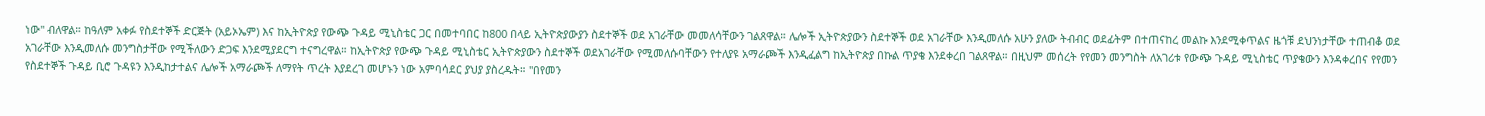ነው'' ብለዋል። ከዓለም አቀፉ የስደተኞች ድርጅት (አይኦኤም) እና ከኢትዮጵያ የውጭ ጉዳይ ሚኒስቴር ጋር በመተባበር ከ800 በላይ ኢትዮጵያውያን ስደተኞች ወደ አገራቸው መመለሳቸውን ገልጸዋል። ሌሎች ኢትዮጵያውን ስደተኞች ወደ አገራቸው እንዲመለሱ አሁን ያለው ትብብር ወደፊትም በተጠናከረ መልኩ እንደሚቀጥልና ዜጎቹ ደህንነታቸው ተጠብቆ ወደ አገራቸው እንዲመለሱ መንግስታቸው የሚችለውን ድጋፍ እንደሚያደርግ ተናግረዋል። ከኢትዮጵያ የውጭ ጉዳይ ሚኒስቴር ኢትዮጵያውን ስደተኞች ወደአገራቸው የሚመለሱባቸውን የተለያዩ አማራጮች እንዲፈልግ ከኢትዮጵያ በኩል ጥያቄ እንደቀረበ ገልጸዋል። በዚህም መሰረት የየመን መንግስት ለአገሪቱ የውጭ ጉዳይ ሚኒስቴር ጥያቄውን እንዳቀረበና የየመን የስደተኞች ጉዳይ ቢሮ ጉዳዩን እንዲከታተልና ሌሎች አማራጮች ለማየት ጥረት እያደረገ መሆኑን ነው አምባሳደር ያህያ ያስረዱት። ''በየመን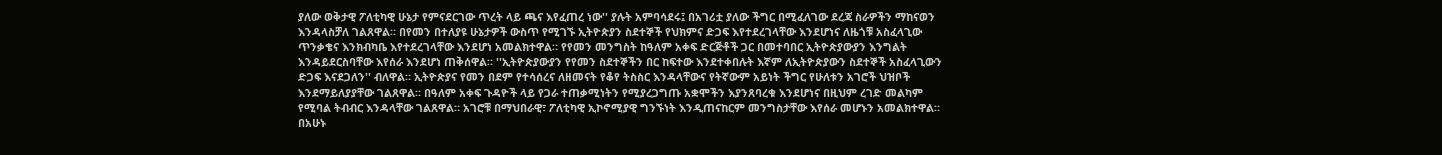ያለው ወቅታዊ ፖለቲካዊ ሁኔታ የምናደርገው ጥረት ላይ ጫና እየፈጠረ ነው'' ያሉት አምባሳደሩ፤ በአገሪቷ ያለው ችግር በሚፈለገው ደረጃ ስራዎችን ማከናወን እንዳላስቻለ ገልጸዋል። በየመን በተለያዩ ሁኔታዎች ውስጥ የሚገኙ ኢትዮጵያን ስደተኞች የህክምና ድጋፍ እየተደረገላቸው እንደሆነና ለዜጎቹ አስፈላጊው ጥንቃቄና እንክብካቤ እየተደረገላቸው እንደሆነ አመልክተዋል። የየመን መንግስት ከዓለም አቀፍ ድርጅቶች ጋር በመተባበር ኢትዮጵያውያን እንግልት እንዳይደርስባቸው እየሰራ እንደሆነ ጠቅሰዋል። ''ኢትዮጵያውያን የየመን ስደተኞችን በር ከፍተው እንደተቀበሉት እኛም ለኢትዮጵያውን ስደተኞች አስፈላጊውን ድጋፍ እናደጋለን'' ብለዋል። ኢትዮጵያና የመን በደም የተሳሰረና ለዘመናት የቆየ ትስስር እንዳላቸውና የትኛውም አይነት ችግር የሁለቱን አገሮች ህዝቦች እንደማይለያያቸው ገልጸዋል። በዓለም አቀፍ ጉዳዮች ላይ የጋራ ተጠቃሚነትን የሚያረጋግጡ አቋሞችን እያንጸባረቁ እንደሆነና በዚህም ረገድ መልካም የሚባል ትብብር እንዳላቸው ገልጸዋል። አገሮቹ በማህበራዊ፣ ፖለቲካዊ ኢኮኖሚያዊ ግንኙነት እንዲጠናከርም መንግስታቸው እየሰራ መሆኑን አመልክተዋል። በአሁኑ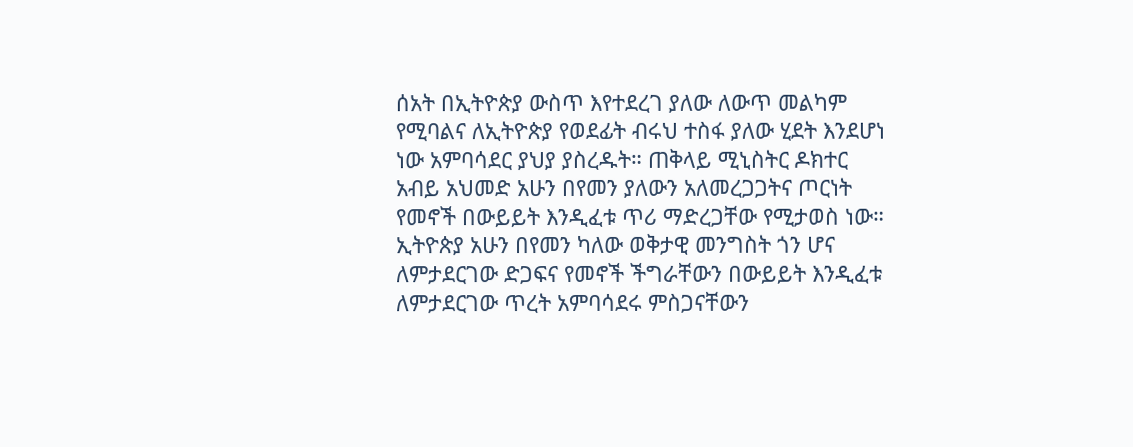ሰአት በኢትዮጵያ ውስጥ እየተደረገ ያለው ለውጥ መልካም የሚባልና ለኢትዮጵያ የወደፊት ብሩህ ተስፋ ያለው ሂደት እንደሆነ ነው አምባሳደር ያህያ ያስረዱት። ጠቅላይ ሚኒስትር ዶክተር አብይ አህመድ አሁን በየመን ያለውን አለመረጋጋትና ጦርነት የመኖች በውይይት እንዲፈቱ ጥሪ ማድረጋቸው የሚታወስ ነው። ኢትዮጵያ አሁን በየመን ካለው ወቅታዊ መንግስት ጎን ሆና ለምታደርገው ድጋፍና የመኖች ችግራቸውን በውይይት እንዲፈቱ ለምታደርገው ጥረት አምባሳደሩ ምስጋናቸውን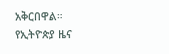አቅርበዋል።
የኢትዮጵያ ዜና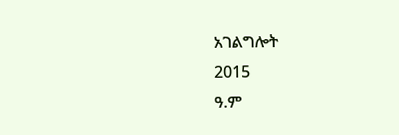አገልግሎት
2015
ዓ.ም